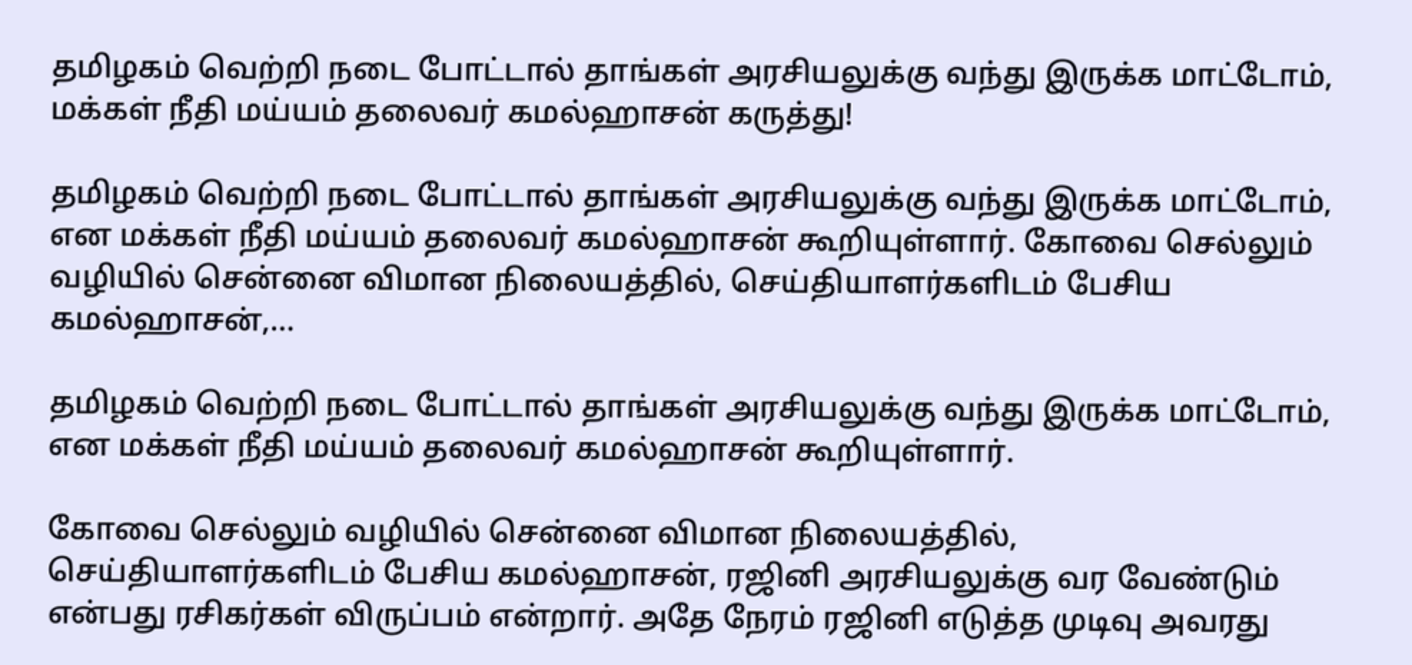தமிழகம் வெற்றி நடை போட்டால் தாங்கள் அரசியலுக்கு வந்து இருக்க மாட்டோம், மக்கள் நீதி மய்யம் தலைவர் கமல்ஹாசன் கருத்து!

தமிழகம் வெற்றி நடை போட்டால் தாங்கள் அரசியலுக்கு வந்து இருக்க மாட்டோம், என மக்கள் நீதி மய்யம் தலைவர் கமல்ஹாசன் கூறியுள்ளார். கோவை செல்லும் வழியில் சென்னை விமான நிலையத்தில், செய்தியாளர்களிடம் பேசிய கமல்ஹாசன்,…

தமிழகம் வெற்றி நடை போட்டால் தாங்கள் அரசியலுக்கு வந்து இருக்க மாட்டோம், என மக்கள் நீதி மய்யம் தலைவர் கமல்ஹாசன் கூறியுள்ளார்.

கோவை செல்லும் வழியில் சென்னை விமான நிலையத்தில், செய்தியாளர்களிடம் பேசிய கமல்ஹாசன், ரஜினி அரசியலுக்கு வர வேண்டும் என்பது ரசிகர்கள் விருப்பம் என்றார். அதே நேரம் ரஜினி எடுத்த முடிவு அவரது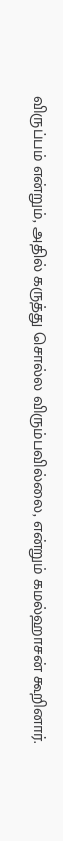விருப்பம் என்றும், அதில் கருத்து சொல்ல விரும்பவில்லை, என்றும் கமல்ஹாசன் கூறினார்.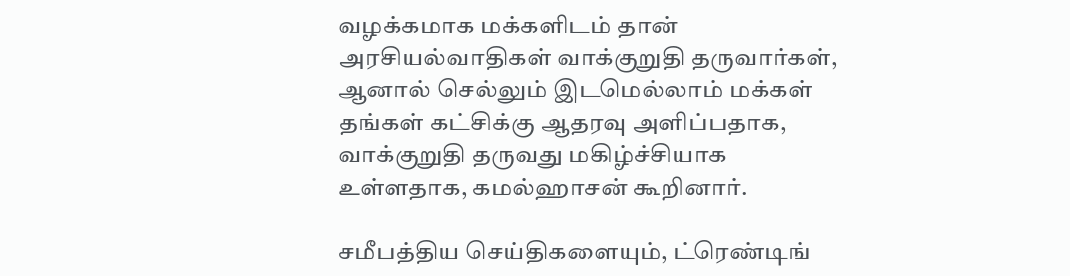வழக்கமாக மக்களிடம் தான் அரசியல்வாதிகள் வாக்குறுதி தருவார்கள், ஆனால் செல்லும் இடமெல்லாம் மக்கள் தங்கள் கட்சிக்கு ஆதரவு அளிப்பதாக, வாக்குறுதி தருவது மகிழ்ச்சியாக உள்ளதாக, கமல்ஹாசன் கூறினார்.

சமீபத்திய செய்திகளையும், ட்ரெண்டிங்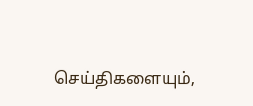செய்திகளையும்,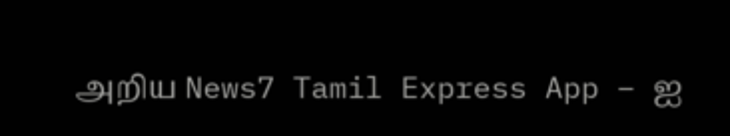அறிய News7 Tamil Express App – ஐ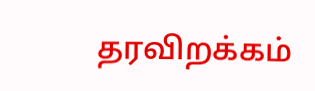தரவிறக்கம்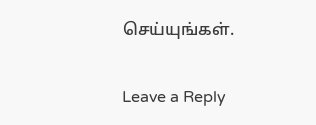செய்யுங்கள்.

Leave a Reply